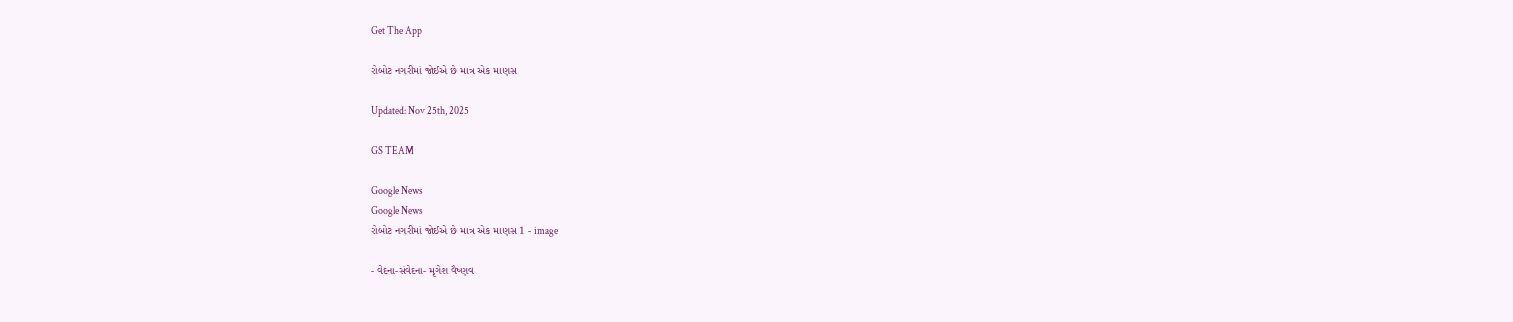Get The App

રોબોટ નગરીમાં જોઈએ છે માત્ર એક માણસ

Updated: Nov 25th, 2025

GS TEAM

Google News
Google News
રોબોટ નગરીમાં જોઈએ છે માત્ર એક માણસ 1 - image

- વેદના-સંવેદના- મૃગેશ વૈષ્ણવ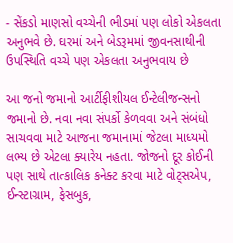- સેંકડો માણસો વચ્ચેની ભીડમાં પણ લોકો એકલતા અનુભવે છે. ઘરમાં અને બેડરૂમમાં જીવનસાથીની ઉપસ્થિતિ વચ્ચે પણ એકલતા અનુભવાય છે

આ જનો જમાનો આર્ટીફીશીયલ ઈન્ટેલીજન્સનો જમાનો છે. નવા નવા સંપર્કો કેળવવા અને સંબંધો સાચવવા માટે આજના જમાનામાં જેટલા માધ્યમો લભ્ય છે એટલા ક્યારેય નહતા. જોજનો દૂર કોઈની પણ સાથે તાત્કાલિક કનેક્ટ કરવા માટે વોટ્સએપ, ઈન્સ્ટાગ્રામ, ફેસબુક,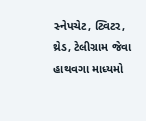સ્નેપચેટ, ટ્વિટર, થ્રેડ, ટેલીગ્રામ જેવા હાથવગા માધ્યમો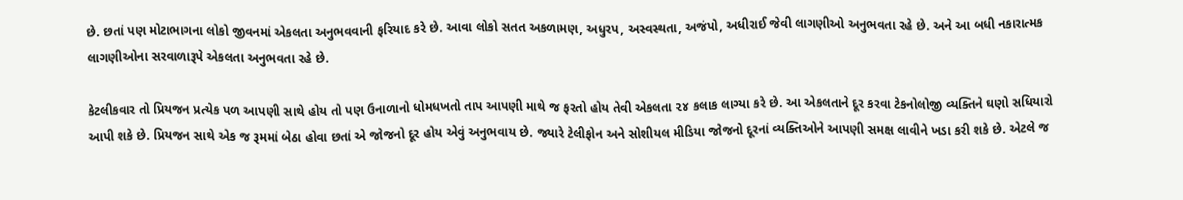છે. છતાં પણ મોટાભાગના લોકો જીવનમાં એકલતા અનુભવવાની ફરિયાદ કરે છે. આવા લોકો સતત અકળામણ, અધુરપ, અસ્વસ્થતા, અજંપો, અધીરાઈ જેવી લાગણીઓ અનુભવતા રહે છે. અને આ બધી નકારાત્મક લાગણીઓના સરવાળારૂપે એકલતા અનુભવતા રહે છે.

કેટલીકવાર તો પ્રિયજન પ્રત્યેક પળ આપણી સાથે હોય તો પણ ઉનાળાનો ધોમધખતો તાપ આપણી માથે જ ફરતો હોય તેવી એકલતા ૨૪ કલાક લાગ્યા કરે છે. આ એકલતાને દૂર કરવા ટેકનોલોજી વ્યક્તિને ઘણો સધિયારો આપી શકે છે. પ્રિયજન સાથે એક જ રૂમમાં બેઠા હોવા છતાં એ જોજનો દૂર હોય એવું અનુભવાય છે. જ્યારે ટેલીફોન અને સોશીયલ મીડિયા જોજનો દૂરનાં વ્યક્તિઓને આપણી સમક્ષ લાવીને ખડા કરી શકે છે. એટલે જ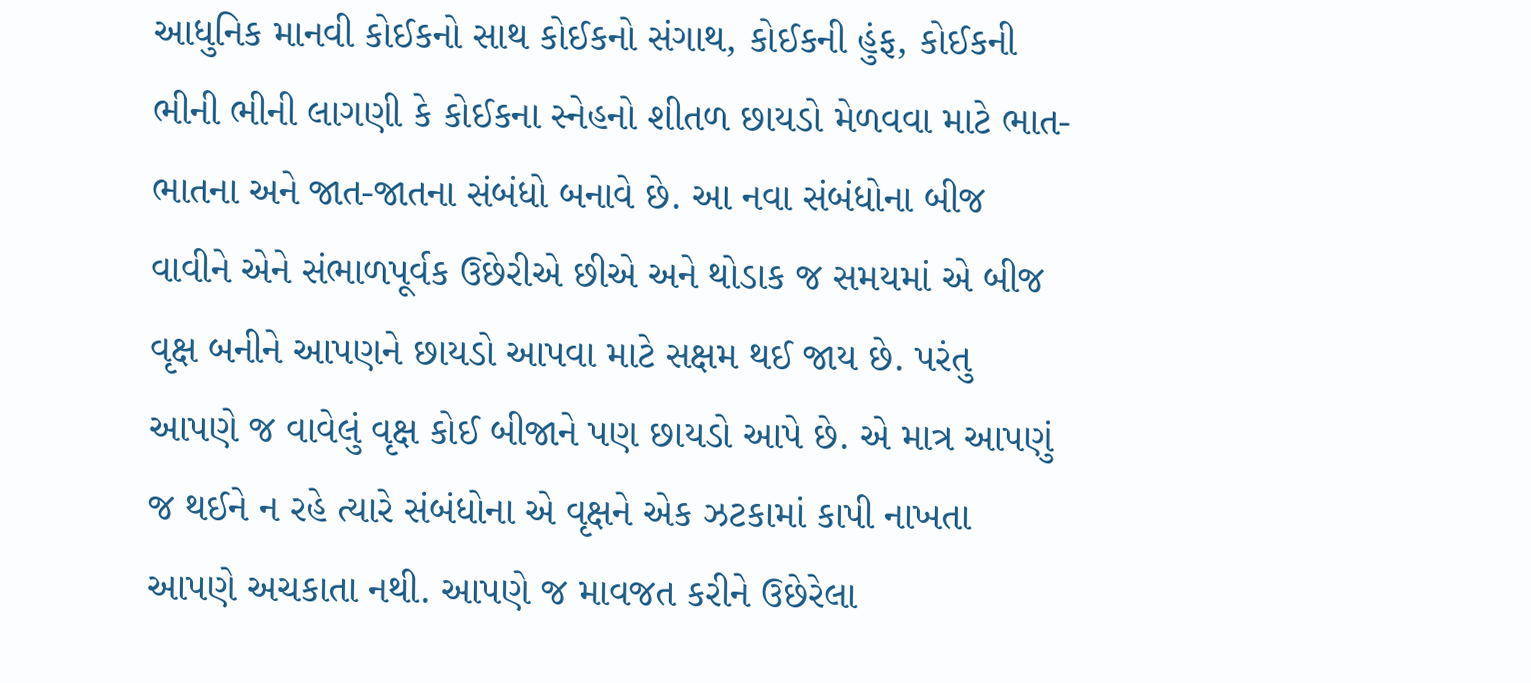આધુનિક માનવી કોઈકનો સાથ કોઈકનો સંગાથ, કોઈકની હુંફ, કોઈકની ભીની ભીની લાગણી કે કોઈકના સ્નેહનો શીતળ છાયડો મેળવવા માટે ભાત-ભાતના અને જાત-જાતના સંબંધો બનાવે છે. આ નવા સંબંધોના બીજ વાવીને એને સંભાળપૂર્વક ઉછેરીએ છીએ અને થોડાક જ સમયમાં એ બીજ વૃક્ષ બનીને આપણને છાયડો આપવા માટે સક્ષમ થઈ જાય છે. પરંતુ આપણે જ વાવેલું વૃક્ષ કોઈ બીજાને પણ છાયડો આપે છે. એ માત્ર આપણું જ થઈને ન રહે ત્યારે સંબંધોના એ વૃક્ષને એક ઝટકામાં કાપી નાખતા આપણે અચકાતા નથી. આપણે જ માવજત કરીને ઉછેરેલા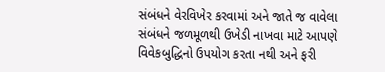સંબંધને વેરવિખેર કરવામાં અને જાતે જ વાવેલા સંબંધને જળમૂળથી ઉખેડી નાખવા માટે આપણે વિવેકબુદ્ધિનો ઉપયોગ કરતા નથી અને ફરી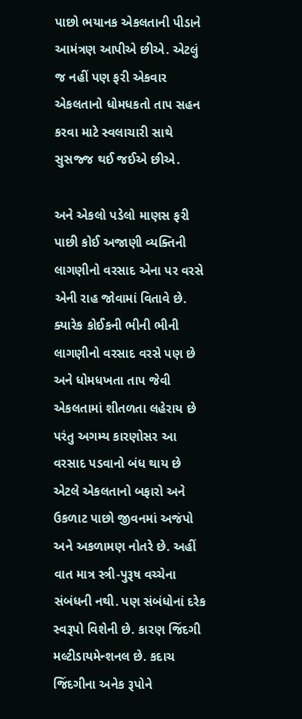પાછો ભયાનક એકલતાની પીડાને આમંત્રણ આપીએ છીએ. એટલું જ નહીં પણ ફરી એકવાર એકલતાનો ધોમધકતો તાપ સહન કરવા માટે સ્વલાચારી સાથે સુસજ્જ થઈ જઈએ છીએ.

અને એકલો પડેલો માણસ ફરી પાછી કોઈ અજાણી વ્યક્તિની લાગણીનો વરસાદ એના પર વરસે એની રાહ જોવામાં વિતાવે છે. ક્યારેક કોઈકની ભીની ભીની લાગણીનો વરસાદ વરસે પણ છે અને ધોમધખતા તાપ જેવી એકલતામાં શીતળતા લહેરાય છે પરંતુ અગમ્ય કારણોસર આ વરસાદ પડવાનો બંધ થાય છે એટલે એકલતાનો બફારો અને ઉકળાટ પાછો જીવનમાં અજંપો અને અકળામણ નોતરે છે. અહીં વાત માત્ર સ્ત્રી-પુરૂષ વચ્ચેના સંબંધની નથી. પણ સંબંધોનાં દરેક સ્વરૂપો વિશેની છે. કારણ જિંદગી મલ્ટીડાયમેન્શનલ છે. કદાચ જિંદગીના અનેક રૂપોને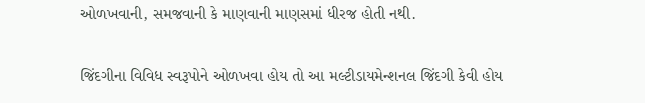ઓળખવાની, સમજવાની કે માણવાની માણસમાં ધીરજ હોતી નથી.

જિંદગીના વિવિધ સ્વરૂપોને ઓળખવા હોય તો આ મલ્ટીડાયમેન્શનલ જિંદગી કેવી હોય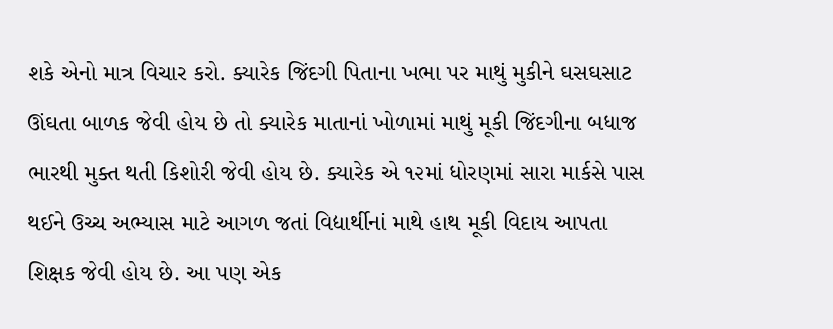શકે એનો માત્ર વિચાર કરો. ક્યારેક જિંદગી પિતાના ખભા પર માથું મુકીને ઘસઘસાટ ઊંઘતા બાળક જેવી હોય છે તો ક્યારેક માતાનાં ખોળામાં માથું મૂકી જિંદગીના બધાજ ભારથી મુક્ત થતી કિશોરી જેવી હોય છે. ક્યારેક એ ૧૨માં ધોરણમાં સારા માર્કસે પાસ થઈને ઉચ્ચ અભ્યાસ માટે આગળ જતાં વિદ્યાર્થીનાં માથે હાથ મૂકી વિદાય આપતા શિક્ષક જેવી હોય છે. આ પણ એક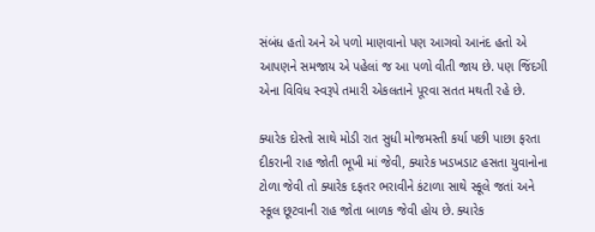સંબંધ હતો અને એ પળો માણવાનો પણ આગવો આનંદ હતો એ આપણને સમજાય એ પહેલાં જ આ પળો વીતી જાય છે. પણ જિંદગી એના વિવિધ સ્વરૂપે તમારી એકલતાને પૂરવા સતત મથતી રહે છે.

ક્યારેક દોસ્તો સાથે મોડી રાત સુધી મોજમસ્તી કર્યા પછી પાછા ફરતા દીકરાની રાહ જોતી ભૂખી માં જેવી, ક્યારેક ખડખડાટ હસતા યુવાનોના ટોળા જેવી તો ક્યારેક દફતર ભરાવીને કંટાળા સાથે સ્કૂલે જતાં અને સ્કૂલ છૂટવાની રાહ જોતા બાળક જેવી હોય છે. ક્યારેક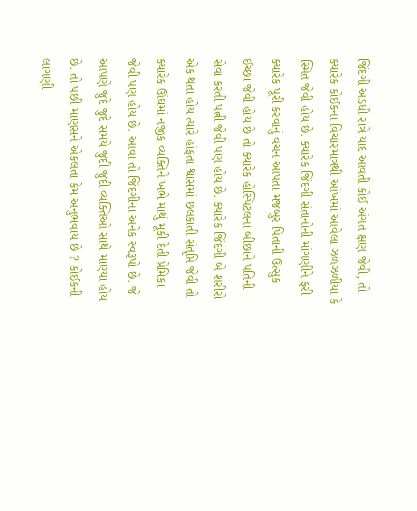જિંદગી અડધી રાત્રે યાદ આવતી કોઈ અંગત ક્ષણ જેવી, તો ક્યારેક કોઈકના વિચારમાત્રથી આંખમાં આવેલા ઝળઝળીયા કે સ્મિત જેવી હોય છે. ક્યારેક જિંદગી સંતાનોની માંગણીને ફરી ક્યારેક પૂરી કરવાનું વચન આપતા મજબુર પિતાની ઉત્સુક ઈચ્છા જેવી હોય છે તો ક્યારેક હોસ્પિટલના બીછાને પતિની સેવા કરતી પત્ની જેવી પણ હોય છે. ક્યારેક જિંદગી બે શરીરો એક થતા હોય ત્યારે હાંફતા શ્વાસમાં છલકાતી સંતૃપ્તિ જેવી તો ક્યારેક ઊંઘમાં નજીક વ્યક્તિને ખભે માથું મૂકી દેતી પ્રેમિકા જેવી પણ હોય છે. આવા તો જિંદગીના અનેક સ્વરૂપો છે. જે આપણે જુદે જુદે સમયે જુદી જુદી વ્યક્તિઓ સાથે માણ્યા હોય છે. તો પછી માણસને એકલતા કેમ અનુભવાય છે ? કોઈકની લાગણી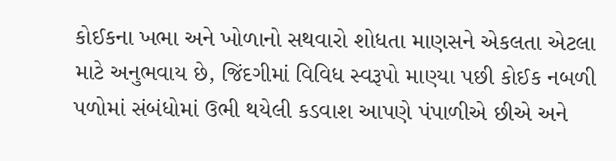કોઈકના ખભા અને ખોળાનો સથવારો શોધતા માણસને એકલતા એટલા માટે અનુભવાય છે, જિંદગીમાં વિવિધ સ્વરૂપો માણ્યા પછી કોઈક નબળી પળોમાં સંબંધોમાં ઉભી થયેલી કડવાશ આપણે પંપાળીએ છીએ અને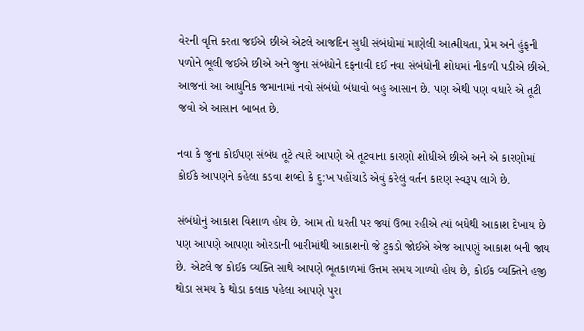વેરની વૃત્તિ કરતા જઈએ છીએ એટલે આજદિન સુધી સંબંધોમાં માણેલી આત્મીયતા, પ્રેમ અને હુંફની પળોને ભૂલી જઈએ છીએ અને જુના સંબંધોને દફનાવી દઈ નવા સંબંધોની શોધમાં નીકળી પડીએ છીએ. આજનાં આ આધુનિક જમાનામાં નવો સંબંધો બંધાવો બહુ આસાન છે. પણ એથી પણ વધારે એ તૂટી જવો એ આસાન બાબત છે.

નવા કે જુના કોઈપણ સંબંધ તૂટે ત્યારે આપણે એ તૂટવાના કારણો શોધીએ છીએ અને એ કારણોમાં કોઈકે આપણને કહેલા કડવા શબ્દો કે દુ:ખ પહોંચાડે એવું કરેલું વર્તન કારણ સ્વરૂપ લાગે છે.

સંબંધોનું આકાશ વિશાળ હોય છે. આમ તો ધરતી પર જ્યાં ઉભા રહીએ ત્યાં બધેથી આકાશ દેખાય છે પણ આપણે આપણા ઓરડાની બારીમાંથી આકાશનો જે ટુકડો જોઈએ એજ આપણું આકાશ બની જાય છે. એટલે જ કોઈક વ્યક્તિ સાથે આપણે ભૂતકાળમાં ઉત્તમ સમય ગાળ્યો હોય છે, કોઈક વ્યક્તિને હજી થોડા સમય કે થોડા કલાક પહેલા આપણે પુરા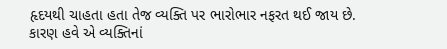હૃદયથી ચાહતા હતા તેજ વ્યક્તિ પર ભારોભાર નફરત થઈ જાય છે. કારણ હવે એ વ્યક્તિનાં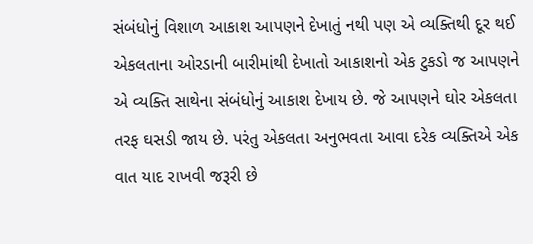સંબંધોનું વિશાળ આકાશ આપણને દેખાતું નથી પણ એ વ્યક્તિથી દૂર થઈ એકલતાના ઓરડાની બારીમાંથી દેખાતો આકાશનો એક ટુકડો જ આપણને એ વ્યક્તિ સાથેના સંબંધોનું આકાશ દેખાય છે. જે આપણને ઘોર એકલતા તરફ ઘસડી જાય છે. પરંતુ એકલતા અનુભવતા આવા દરેક વ્યક્તિએ એક વાત યાદ રાખવી જરૂરી છે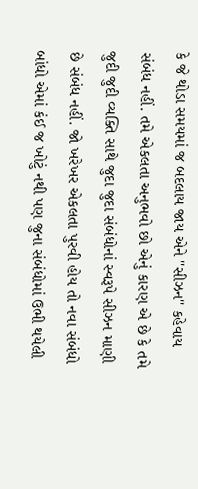કે જે થોડા સમયમાં જ બદલાય જાય એને ''સીઝન'' કહેવાય સંબંધ નહીં. તમે એકલતા અનુભવો છો એનું કારણ એ છે કે તમે જુદી જુદી વ્યક્તિ સાથે જુદા જુદા સંબંધોનાં સ્વરૂપે સીઝન માણી છે સંબંધ નહીં. જો ખરેખર એકલતા પુરવી હોય તો નવા સંબંધો બાંધો એમાં કંઈ જ ખોટું નથી પણ જુના સંબંધોમાં ઉભી થયેલી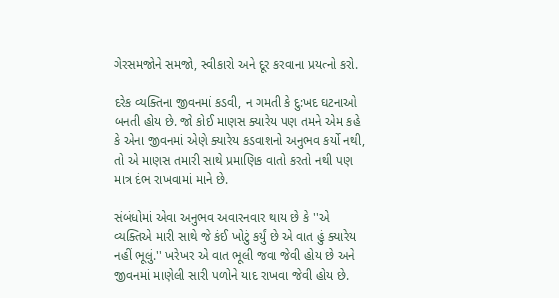ગેરસમજોને સમજો, સ્વીકારો અને દૂર કરવાના પ્રયત્નો કરો.

દરેક વ્યક્તિના જીવનમાં કડવી, ન ગમતી કે દુ:ખદ ઘટનાઓ બનતી હોય છે. જો કોઈ માણસ ક્યારેય પણ તમને એમ કહે કે એના જીવનમાં એણે ક્યારેય કડવાશનો અનુભવ કર્યો નથી, તો એ માણસ તમારી સાથે પ્રમાણિક વાતો કરતો નથી પણ માત્ર દંભ રાખવામાં માને છે.

સંબંધોમાં એવા અનુભવ અવારનવાર થાય છે કે ''એ વ્યક્તિએ મારી સાથે જે કંઈ ખોટું કર્યું છે એ વાત હું ક્યારેય નહીં ભૂલું.'' ખરેખર એ વાત ભૂલી જવા જેવી હોય છે અને જીવનમાં માણેલી સારી પળોને યાદ રાખવા જેવી હોય છે.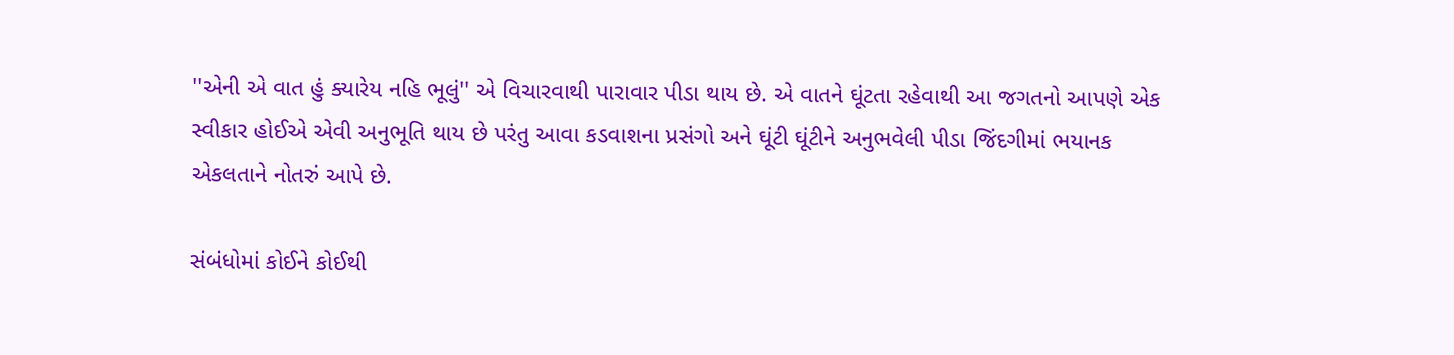''એની એ વાત હું ક્યારેય નહિ ભૂલું'' એ વિચારવાથી પારાવાર પીડા થાય છે. એ વાતને ઘૂંટતા રહેવાથી આ જગતનો આપણે એક સ્વીકાર હોઈએ એવી અનુભૂતિ થાય છે પરંતુ આવા કડવાશના પ્રસંગો અને ઘૂંટી ઘૂંટીને અનુભવેલી પીડા જિંદગીમાં ભયાનક એકલતાને નોતરું આપે છે.

સંબંધોમાં કોઈને કોઈથી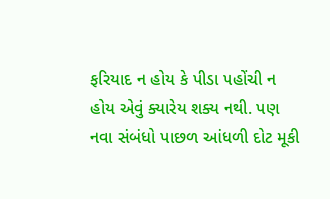ફરિયાદ ન હોય કે પીડા પહોંચી ન હોય એવું ક્યારેય શક્ય નથી. પણ નવા સંબંધો પાછળ આંધળી દોટ મૂકી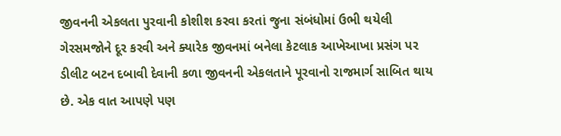જીવનની એકલતા પુરવાની કોશીશ કરવા કરતાં જુના સંબંધોમાં ઉભી થયેલી ગેરસમજોને દૂર કરવી અને ક્યારેક જીવનમાં બનેલા કેટલાક આખેઆખા પ્રસંગ પર ડીલીટ બટન દબાવી દેવાની કળા જીવનની એકલતાને પૂરવાનો રાજમાર્ગ સાબિત થાય છે. એક વાત આપણે પણ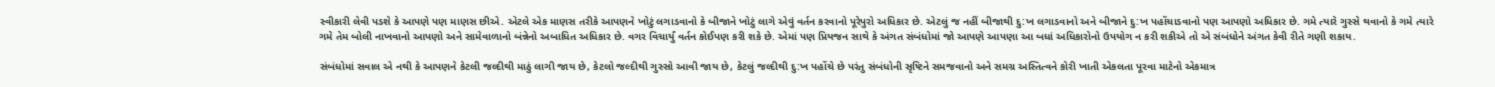સ્વીકારી લેવી પડશે કે આપણે પણ માણસ છીએ. એટલે એક માણસ તરીકે આપણને ખોટું લગાડવાનો કે બીજાને ખોટું લાગે એવું વર્તન કરવાનો પૂરેપુરો અધિકાર છે. એટલું જ નહીં બીજાથી દુ:ખ લગાડવાનો અને બીજાને દુ:ખ પહોંચાડવાનો પણ આપણો અધિકાર છે. ગમે ત્યારે ગુસ્સે થવાનો કે ગમે ત્યારે ગમે તેમ બોલી નાખવાનો આપણો અને સામેવાળાનો બંન્નેનો અબાધિત અધિકાર છે. વગર વિચાર્યું વર્તન કોઈપણ કરી શકે છે. એમાં પણ પ્રિયજન સાથે કે અંગત સંબંધોમાં જો આપણે આપણા આ બધાં અધિકારોનો ઉપયોગ ન કરી શકીએ તો એ સંબંધોને અંગત કેવી રીતે ગણી શકાય.

સંબંધોમાં સવાલ એ નથી કે આપણને કેટલી જલ્દીથી માઠું લાગી જાય છે, કેટલો જલ્દીથી ગુસ્સો આવી જાય છે, કેટલું જલ્દીથી દુ:ખ પહોંચે છે પરંતુ સંબંધોની સૃષ્ટિને સમજવાનો અને સમગ્ર અસ્તિત્વને કોરી ખાતી એકલતા પૂરવા માટેનો એકમાત્ર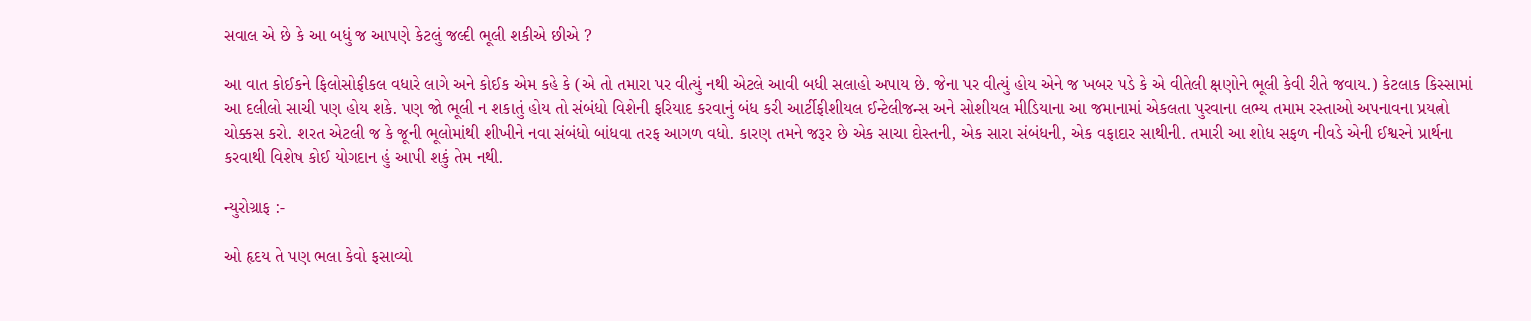સવાલ એ છે કે આ બધું જ આપણે કેટલું જલ્દી ભૂલી શકીએ છીએ ?

આ વાત કોઈકને ફિલોસોફીકલ વધારે લાગે અને કોઈક એમ કહે કે (એ તો તમારા પર વીત્યું નથી એટલે આવી બધી સલાહો અપાય છે. જેના પર વીત્યું હોય એને જ ખબર પડે કે એ વીતેલી ક્ષણોને ભૂલી કેવી રીતે જવાય.) કેટલાક કિસ્સામાં આ દલીલો સાચી પણ હોય શકે. પણ જો ભૂલી ન શકાતું હોય તો સંબંધો વિશેની ફરિયાદ કરવાનું બંધ કરી આર્ટીફીશીયલ ઈન્ટેલીજન્સ અને સોશીયલ મીડિયાના આ જમાનામાં એકલતા પુરવાના લભ્ય તમામ રસ્તાઓ અપનાવના પ્રયત્નો ચોક્કસ કરો. શરત એટલી જ કે જૂની ભૂલોમાંથી શીખીને નવા સંબંધો બાંધવા તરફ આગળ વધો. કારણ તમને જરૂર છે એક સાચા દોસ્તની, એક સારા સંબંધની, એક વફાદાર સાથીની. તમારી આ શોધ સફળ નીવડે એની ઈશ્વરને પ્રાર્થના કરવાથી વિશેષ કોઈ યોગદાન હું આપી શકું તેમ નથી.

ન્યુરોગ્રાફ :-

ઓ હૃદય તે પણ ભલા કેવો ફસાવ્યો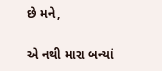છે મને,

એ નથી મારા બન્યાં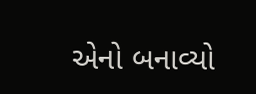એનો બનાવ્યો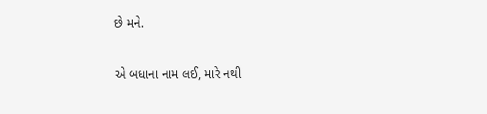છે મને.

એ બધાના નામ લઈ, મારે નથી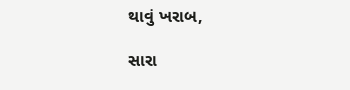થાવું ખરાબ,

સારા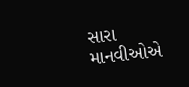સારા માનવીઓએ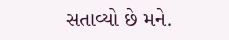સતાવ્યો છે મને.